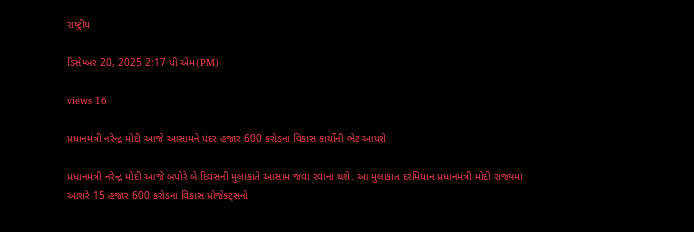રાષ્ટ્રીય

ડિસેમ્બર 20, 2025 2:17 પી એમ(PM)

views 16

પ્રધાનમંત્રી નરેન્દ્ર મોદી આજે આસામને પંદર હજાર 600 કરોડના વિકાસ કાર્યોની ભેટ આપશે

પ્રધાનમંત્રી નરેન્દ્ર મોદી આજે બપોરે બે દિવસની મુલાકાતે આસામ જવા રવાના થશે. આ મુલાકાત દરમિયાન પ્રધાનમંત્રી મોદી રાજ્યમાં આશરે 15 હજાર 600 કરોડના વિકાસ પ્રોજેક્ટ્સનો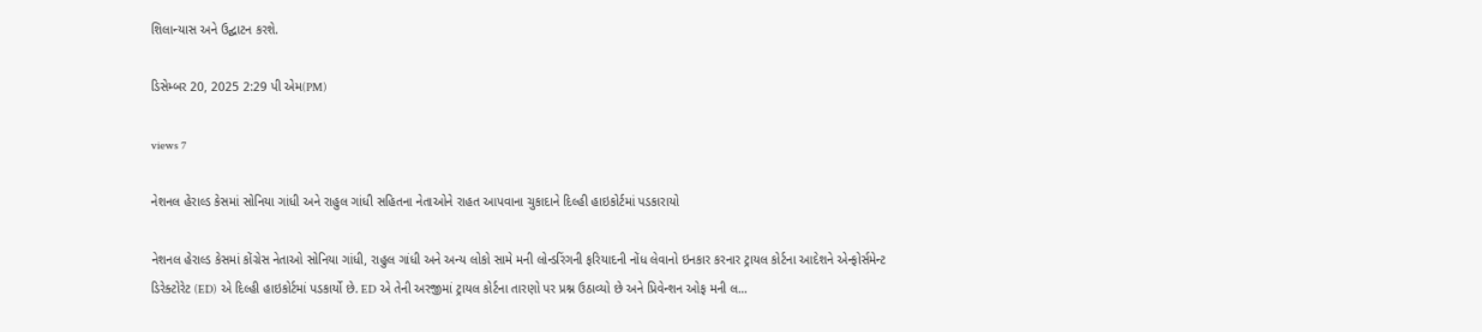શિલાન્યાસ અને ઉદ્ઘાટન કરશે.

ડિસેમ્બર 20, 2025 2:29 પી એમ(PM)

views 7

નેશનલ હેરાલ્ડ કેસમાં સોનિયા ગાંધી અને રાહુલ ગાંધી સહિતના નેતાઓને રાહત આપવાના ચુકાદાને દિલ્હી હાઇકોર્ટમાં પડકારાયો

નેશનલ હેરાલ્ડ કેસમાં કોંગ્રેસ નેતાઓ સોનિયા ગાંધી, રાહુલ ગાંધી અને અન્ય લોકો સામે મની લોન્ડરિંગની ફરિયાદની નોંધ લેવાનો ઇનકાર કરનાર ટ્રાયલ કોર્ટના આદેશને એન્ફોર્સમેન્ટ ડિરેક્ટોરેટ (ED) એ દિલ્હી હાઇકોર્ટમાં પડકાર્યો છે. ED એ તેની અરજીમાં ટ્રાયલ કોર્ટના તારણો પર પ્રશ્ન ઉઠાવ્યો છે અને પ્રિવેન્શન ઓફ મની લ...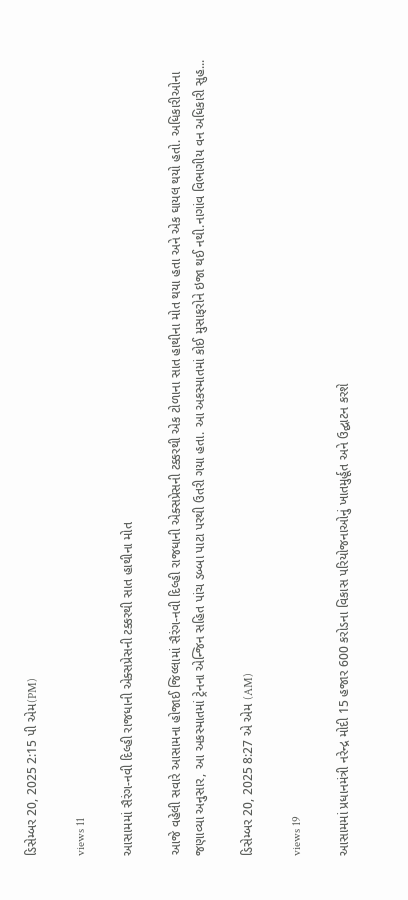ડિસેમ્બર 20, 2025 2:15 પી એમ(PM)

views 11

આસામમાં સૈરંગ-નવી દિલ્હી રાજધાની એક્સપ્રેસની ટક્કરથી સાત હાથીના મોત

આજે વહેલી સવારે આસામના હોજાઈ જિલ્લામાં સૈરંગ-નવી દિલ્હી રાજધાની એક્સપ્રેસની ટક્કરથી એક ટોળાના સાત હાથીના મોત થયા હતા અને એક ઘાયલ થયો હતો. અધિકારીઓના જણાવ્યા અનુસાર, આ અકસ્માતમાં ટ્રેનના એન્જિન સહિત પાંચ ડબ્બા પાટા પરથી ઉતરી ગયા હતા. આ અકસ્માતમાં કોઈ મુસાફરોને ઇજા થઈ નથી.નાગાંવ વિભાગીય વન અધિકારી સુહ...

ડિસેમ્બર 20, 2025 8:27 એ એમ (AM)

views 19

આસામમાં પ્રધાનમંત્રી નરેન્દ્ર મોદી 15 હજાર 600 કરોડના વિકાસ પરિયોજનાઓનું ખાતમુર્હૂત અને ઉદ્ઘાટન કરશે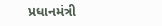પ્રધાનમંત્રી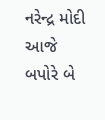નરેન્દ્ર મોદી આજે બપોરે બે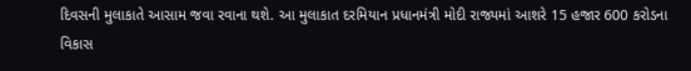દિવસની મુલાકાતે આસામ જવા રવાના થશે. આ મુલાકાત દરમિયાન પ્રધાનમંત્રી મોદી રાજ્યમાં આશરે 15 હજાર 600 કરોડના વિકાસ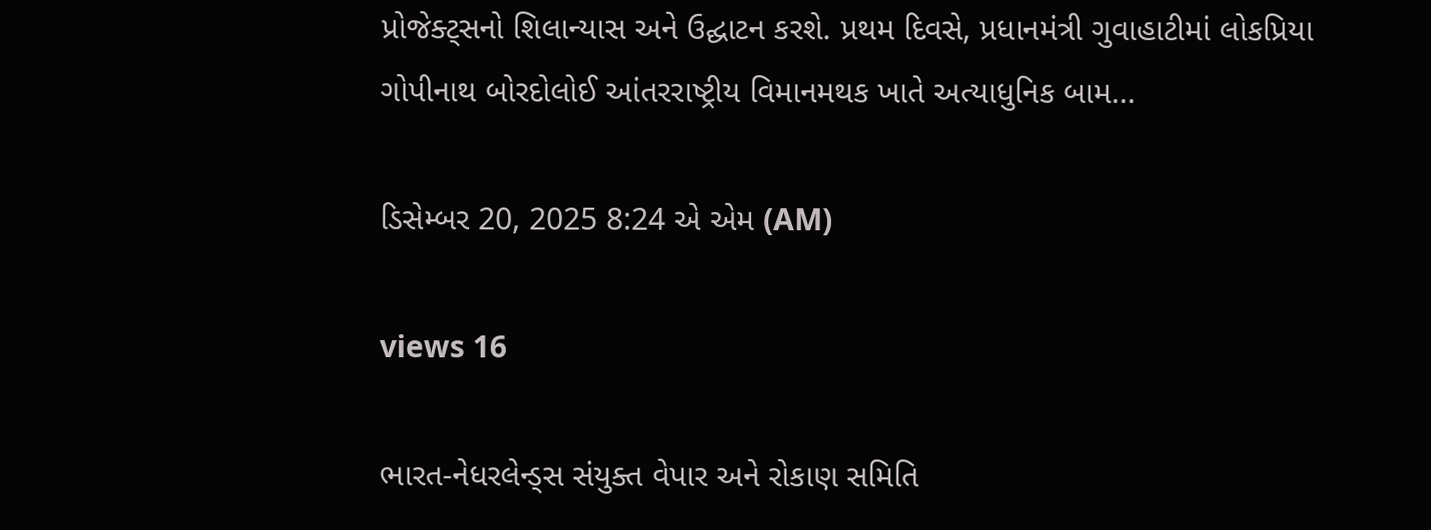પ્રોજેક્ટ્સનો શિલાન્યાસ અને ઉદ્ઘાટન કરશે. પ્રથમ દિવસે, પ્રધાનમંત્રી ગુવાહાટીમાં લોકપ્રિયા ગોપીનાથ બોરદોલોઈ આંતરરાષ્ટ્રીય વિમાનમથક ખાતે અત્યાધુનિક બામ...

ડિસેમ્બર 20, 2025 8:24 એ એમ (AM)

views 16

ભારત-નેધરલેન્ડ્સ સંયુક્ત વેપાર અને રોકાણ સમિતિ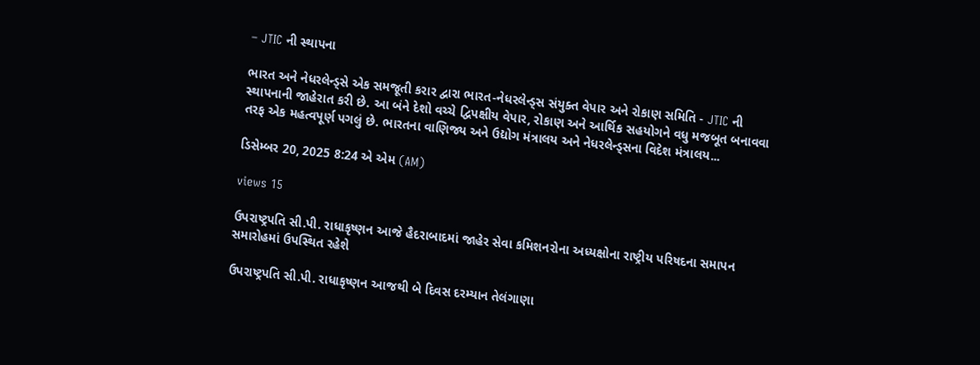– JTIC ની સ્થાપના

ભારત અને નેધરલેન્ડ્સે એક સમજૂતી કરાર દ્વારા ભારત-નેધરલેન્ડ્સ સંયુક્ત વેપાર અને રોકાણ સમિતિ - JTIC ની સ્થાપનાની જાહેરાત કરી છે. આ બંને દેશો વચ્ચે દ્વિપક્ષીય વેપાર, રોકાણ અને આર્થિક સહયોગને વધુ મજબૂત બનાવવા તરફ એક મહત્વપૂર્ણ પગલું છે. ભારતના વાણિજ્ય અને ઉદ્યોગ મંત્રાલય અને નેધરલેન્ડ્સના વિદેશ મંત્રાલય...

ડિસેમ્બર 20, 2025 8:24 એ એમ (AM)

views 15

ઉપરાષ્ટ્રપતિ સી.પી. રાધાકૃષ્ણન આજે હૈદરાબાદમાં જાહેર સેવા કમિશનરોના અધ્યક્ષોના રાષ્ટ્રીય પરિષદના સમાપન સમારોહમાં ઉપસ્થિત રહેશે

ઉપરાષ્ટ્રપતિ સી.પી. રાધાકૃષ્ણન આજથી બે દિવસ દરમ્યાન તેલંગાણા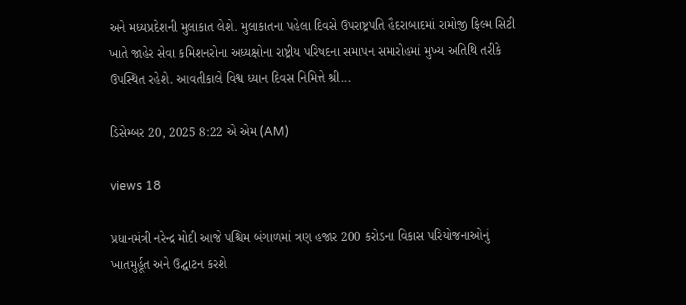અને મધ્યપ્રદેશની મુલાકાત લેશે. મુલાકાતના પહેલા દિવસે ઉપરાષ્ટ્રપતિ હૈદરાબાદમાં રામોજી ફિલ્મ સિટી ખાતે જાહેર સેવા કમિશનરોના અધ્યક્ષોના રાષ્ટ્રીય પરિષદના સમાપન સમારોહમાં મુખ્ય અતિથિ તરીકે ઉપસ્થિત રહેશે. આવતીકાલે વિશ્વ ધ્યાન દિવસ નિમિત્તે શ્રી...

ડિસેમ્બર 20, 2025 8:22 એ એમ (AM)

views 18

પ્રધાનમંત્રી નરેન્દ્ર મોદી આજે પશ્ચિમ બંગાળમાં ત્રણ હજાર 200 કરોડના વિકાસ પરિયોજનાઓનું ખાતમુર્હૂત અને ઉદ્ઘાટન કરશે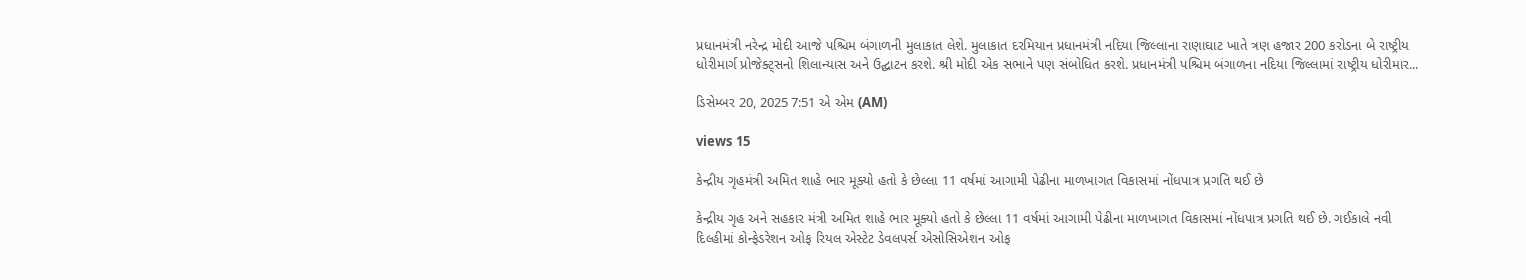પ્રધાનમંત્રી નરેન્દ્ર મોદી આજે પશ્ચિમ બંગાળની મુલાકાત લેશે. મુલાકાત દરમિયાન પ્રધાનમંત્રી નદિયા જિલ્લાના રાણાઘાટ ખાતે ત્રણ હજાર 200 કરોડના બે રાષ્ટ્રીય ધોરીમાર્ગ પ્રોજેક્ટ્સનો શિલાન્યાસ અને ઉદ્ઘાટન કરશે. શ્રી મોદી એક સભાને પણ સંબોધિત કરશે. પ્રધાનમંત્રી પશ્ચિમ બંગાળના નદિયા જિલ્લામાં રાષ્ટ્રીય ધોરીમાર...

ડિસેમ્બર 20, 2025 7:51 એ એમ (AM)

views 15

કેન્દ્રીય ગૃહમંત્રી અમિત શાહે ભાર મૂક્યો હતો કે છેલ્લા 11 વર્ષમાં આગામી પેઢીના માળખાગત વિકાસમાં નોંધપાત્ર પ્રગતિ થઈ છે

કેન્દ્રીય ગૃહ અને સહકાર મંત્રી અમિત શાહે ભાર મૂક્યો હતો કે છેલ્લા 11 વર્ષમાં આગામી પેઢીના માળખાગત વિકાસમાં નોંધપાત્ર પ્રગતિ થઈ છે. ગઈકાલે નવી દિલ્હીમાં કોન્ફેડરેશન ઓફ રિયલ એસ્ટેટ ડેવલપર્સ એસોસિએશન ઓફ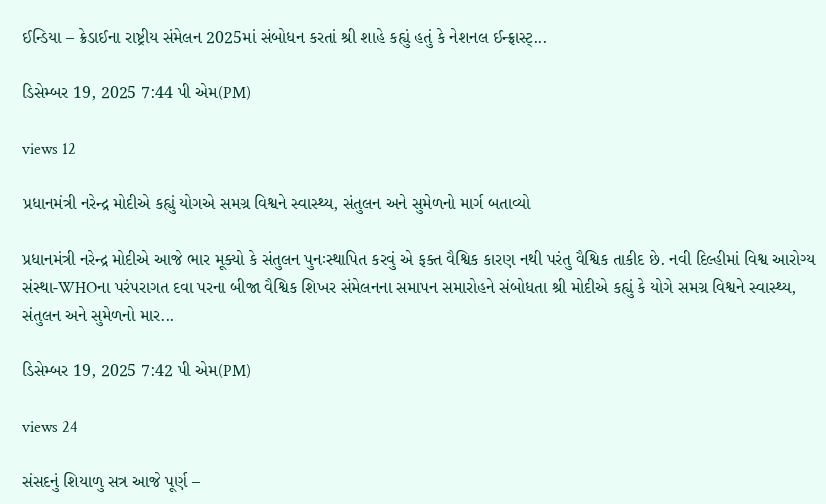ઈન્ડિયા – ક્રેડાઈના રાષ્ટ્રીય સંમેલન 2025માં સંબોધન કરતાં શ્રી શાહે કહ્યું હતું કે નેશનલ ઈન્ફ્રાસ્ટ્...

ડિસેમ્બર 19, 2025 7:44 પી એમ(PM)

views 12

પ્રધાનમંત્રી નરેન્દ્ર મોદીએ કહ્યું યોગએ સમગ્ર વિશ્વને સ્વાસ્થ્ય, સંતુલન અને સુમેળનો માર્ગ બતાવ્યો

પ્રધાનમંત્રી નરેન્દ્ર મોદીએ આજે ભાર મૂક્યો કે સંતુલન પુનઃસ્થાપિત કરવું એ ફક્ત વૈશ્વિક કારણ નથી પરંતુ વૈશ્વિક તાકીદ છે. નવી દિલ્હીમાં વિશ્વ આરોગ્ય સંસ્થા-WHOના પરંપરાગત દવા પરના બીજા વૈશ્વિક શિખર સંમેલનના સમાપન સમારોહને સંબોધતા શ્રી મોદીએ કહ્યું કે યોગે સમગ્ર વિશ્વને સ્વાસ્થ્ય, સંતુલન અને સુમેળનો માર...

ડિસેમ્બર 19, 2025 7:42 પી એમ(PM)

views 24

સંસદનું શિયાળુ સત્ર આજે પૂર્ણ –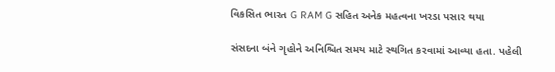વિકસિત ભારત G RAM G સહિત અનેક મહત્વના ખરડા પસાર થયા

સંસદના બંને ગૃહોને અનિશ્ચિત સમય માટે સ્થગિત કરવામાં આવ્યા હતા. પહેલી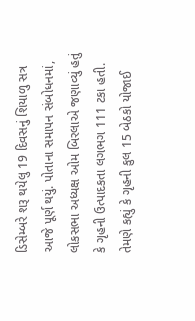ડિસેમ્બરે શરૂ થયેલુ 19 દિવસનું શિયાળુ સત્ર આજે પૂર્ણ થયું. પોતાના સમાપન સંબોધનમાં, લોકસભા અધ્યક્ષ ઓમ બિરલાએ જણાવ્યું હતું કે ગૃહની ઉત્પાદકતા લગભગ 111 ટકા હતી. તેમણે કહ્યું કે ગૃહની કુલ 15 બેઠકો યોજાઈ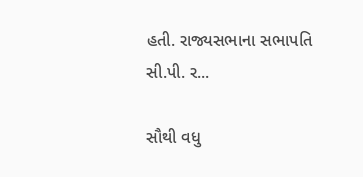હતી. રાજ્યસભાના સભાપતિ સી.પી. ર...

સૌથી વધુ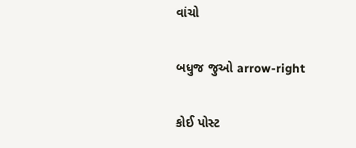વાંચો

બધુજ જુઓ arrow-right

કોઈ પોસ્ટ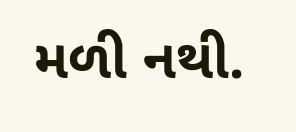મળી નથી.